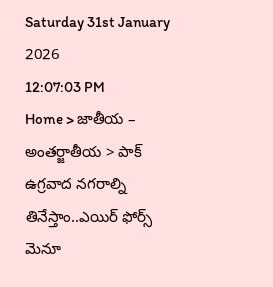Saturday 31st January 2026
12:07:03 PM
Home > జాతీయ – అంతర్జాతీయ > పాక్ ఉగ్రవాద నగరాల్ని తినేస్తాం..ఎయిర్ ఫోర్స్ మెనూ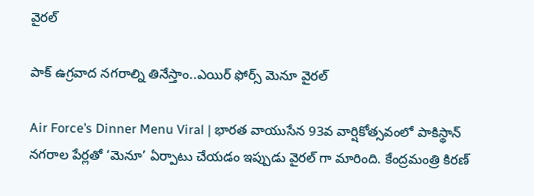వైరల్

పాక్ ఉగ్రవాద నగరాల్ని తినేస్తాం..ఎయిర్ ఫోర్స్ మెనూ వైరల్

Air Force’s Dinner Menu Viral | భారత వాయుసేన 93వ వార్షికోత్సవంలో పాకిస్థాన్ నగరాల పేర్లతో ‘మెనూ’ ఏర్పాటు చేయడం ఇప్పుడు వైరల్ గా మారింది. కేంద్రమంత్రి కిరణ్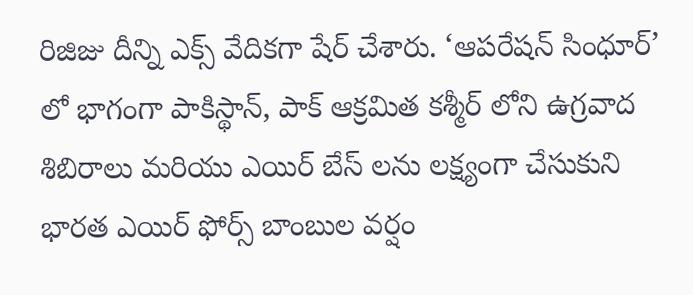రిజిజు దీన్ని ఎక్స్ వేదికగా షేర్ చేశారు. ‘ఆపరేషన్ సింధూర్’ లో భాగంగా పాకిస్థాన్, పాక్ ఆక్రమిత కశ్మీర్ లోని ఉగ్రవాద శిబిరాలు మరియు ఎయిర్ బేస్ లను లక్ష్యంగా చేసుకుని భారత ఎయిర్ ఫోర్స్ బాంబుల వర్షం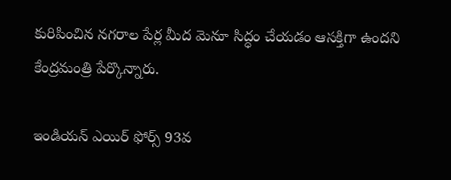కురిపించిన నగరాల పేర్ల మీద మెనూ సిద్ధం చేయడం ఆసక్తిగా ఉందని కేంద్రమంత్రి పేర్కొన్నారు.

ఇండియన్ ఎయిర్ ఫోర్స్ 93వ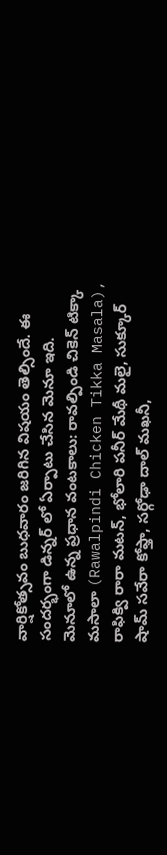వార్షికోత్సవం బుధవారం జరిగిన విషయం తెల్సిందే. ఈ సందర్భంగా డిన్నర్ లో ఏర్పాటు చేసిన మెనూ ఇది. మెనూలో ఉన్న ప్రధాన వంటకాలు: రావల్పిండి చికెన్ టిక్కా మసాలా (Rawalpindi Chicken Tikka Masala), రాఫిక్వి రారా మటన్, భోలారి పనీర్ మేథీ మలై, సుక్కూర్ షామ్ సవేరా కోఫ్తా, సర్గోఢా దాల్ మఖనీ,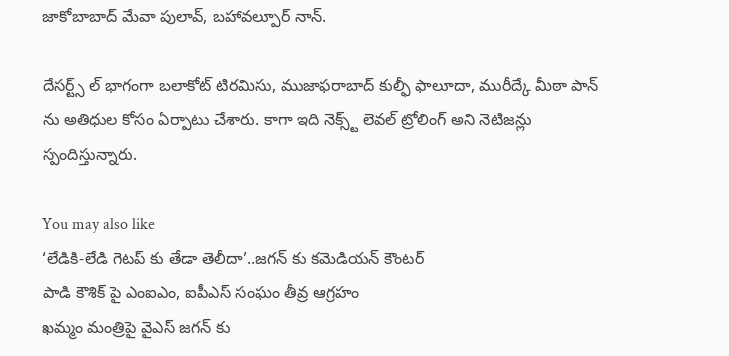జాకోబాబాద్ మేవా పులావ్, బహావల్పూర్ నాన్.

దేసర్ట్స్ ల్ భాగంగా బలాకోట్ టిరమిసు, ముజాఫరాబాద్ కుల్ఫీ ఫాలూదా, మురీద్కే మీఠా పాన్ ను అతిధుల కోసం ఏర్పాటు చేశారు. కాగా ఇది నెక్స్ట్ లెవల్ ట్రోలింగ్ అని నెటిజన్లు స్పందిస్తున్నారు.

You may also like
‘లేడికి-లేడి గెటప్ కు తేడా తెలీదా’..జగన్ కు కమెడియన్ కౌంటర్
పాడి కౌశిక్ పై ఎంఐఎం, ఐపీఎస్ సంఘం తీవ్ర ఆగ్రహం
ఖమ్మం మంత్రిపై వైఎస్ జగన్ కు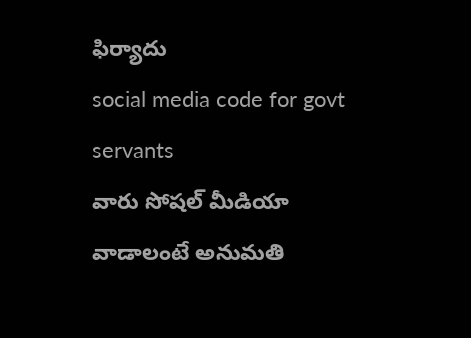ఫిర్యాదు
social media code for govt servants
వారు సోషల్ మీడియా వాడాలంటే అనుమతి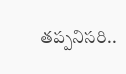తప్పనిసరి..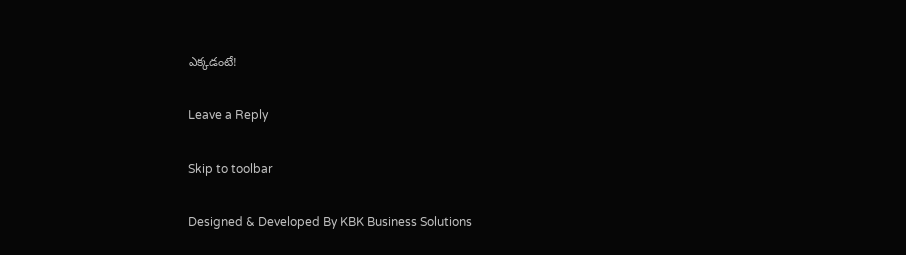ఎక్కడంటే!

Leave a Reply

Skip to toolbar

Designed & Developed By KBK Business Solutions